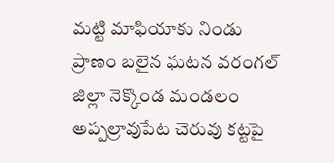మట్టి మాఫియాకు నిండు ప్రాణం బలైన ఘటన వరంగల్ జిల్లా నెక్కొండ మండలం అప్పల్రావుపేట చెరువు కట్టపై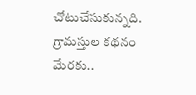చోటుచేసుకున్నది. గ్రామస్తుల కథనం మేరకు..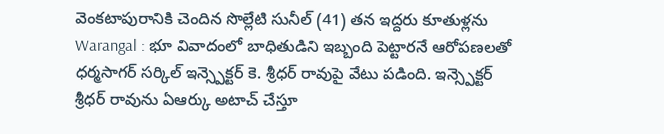వెంకటాపురానికి చెందిన సొల్లేటి సునీల్ (41) తన ఇద్దరు కూతుళ్లను
Warangal : భూ వివాదంలో బాధితుడిని ఇబ్బంది పెట్టారనే ఆరోపణలతో ధర్మసాగర్ సర్కిల్ ఇన్స్పెక్టర్ కె. శ్రీధర్ రావుపై వేటు పడింది. ఇన్స్పెక్టర్ శ్రీధర్ రావును ఏఆర్కు అటాచ్ చేస్తూ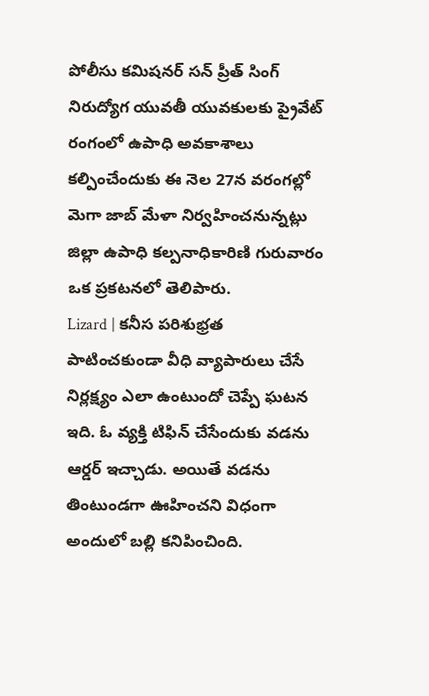పోలీసు కమిషనర్ సన్ ప్రీత్ సింగ్
నిరుద్యోగ యువతీ యువకులకు ప్రైవేట్ రంగంలో ఉపాధి అవకాశాలు కల్పించేందుకు ఈ నెల 27న వరంగల్లో మెగా జాబ్ మేళా నిర్వహించనున్నట్లు జిల్లా ఉపాధి కల్పనాధికారిణి గురువారం ఒక ప్రకటనలో తెలిపారు.
Lizard | కనీస పరిశుభ్రత పాటించకుండా వీధి వ్యాపారులు చేసే నిర్లక్ష్యం ఎలా ఉంటుందో చెప్పే ఘటన ఇది. ఓ వ్యక్తి టిఫిన్ చేసేందుకు వడను ఆర్డర్ ఇచ్చాడు. అయితే వడను తింటుండగా ఊహించని విధంగా అందులో బల్లి కనిపించింది.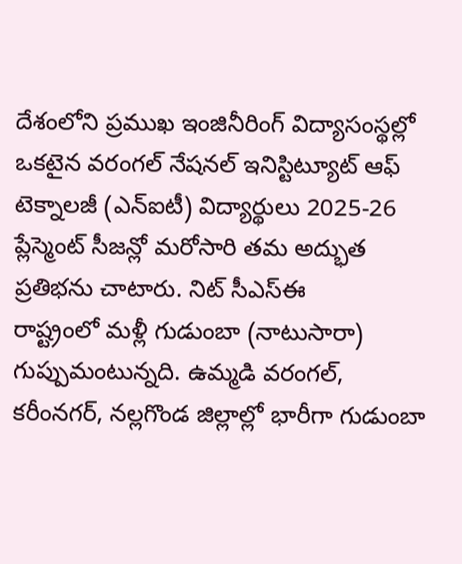దేశంలోని ప్రముఖ ఇంజినీరింగ్ విద్యాసంస్థల్లో ఒకటైన వరంగల్ నేషనల్ ఇనిస్టిట్యూట్ ఆఫ్ టెక్నాలజీ (ఎన్ఐటీ) విద్యార్థులు 2025-26 ప్లేస్మెంట్ సీజన్లో మరోసారి తమ అద్భుత ప్రతిభను చాటారు. నిట్ సీఎస్ఈ
రాష్ట్రంలో మళ్లీ గుడుంబా (నాటుసారా) గుప్పుమంటున్నది. ఉమ్మడి వరంగల్, కరీంనగర్, నల్లగొండ జిల్లాల్లో భారీగా గుడుంబా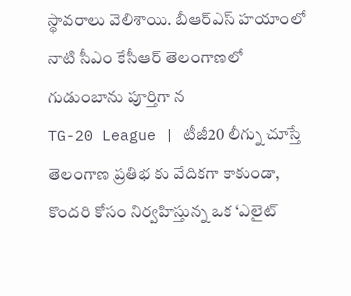స్థావరాలు వెలిశాయి. బీఆర్ఎస్ హయాంలో నాటి సీఎం కేసీఆర్ తెలంగాణలో గుడుంబాను పూర్తిగా న
TG-20 League | టీజీ20 లీగ్ను చూస్తే తెలంగాణ ప్రతిభ కు వేదికగా కాకుండా, కొందరి కోసం నిర్వహిస్తున్న ఒక ‘ఎలైట్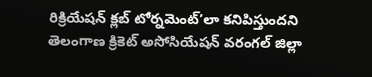రిక్రియేషన్ క్లబ్ టోర్నమెంట్’లా కనిపిస్తుందని తెలంగాణ క్రికెట్ అసోసియేషన్ వరంగల్ జిల్లా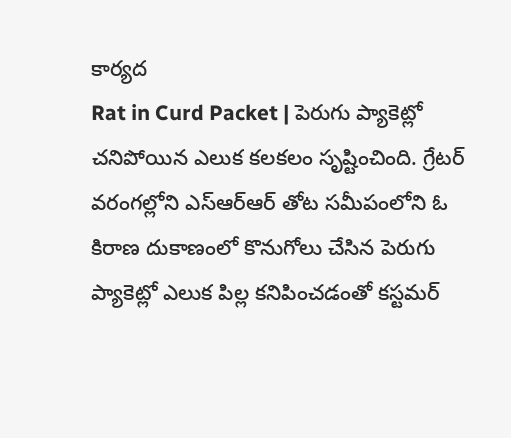కార్యద
Rat in Curd Packet | పెరుగు ప్యాకెట్లో చనిపోయిన ఎలుక కలకలం సృష్టించింది. గ్రేటర్ వరంగల్లోని ఎస్ఆర్ఆర్ తోట సమీపంలోని ఓ కిరాణ దుకాణంలో కొనుగోలు చేసిన పెరుగు ప్యాకెట్లో ఎలుక పిల్ల కనిపించడంతో కస్టమర్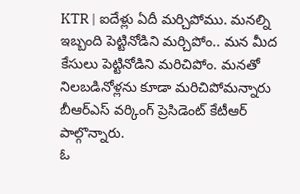KTR | ఐదేళ్లు ఏదీ మర్చిపోము. మనల్ని ఇబ్బంది పెట్టినోడిని మర్చిపోం.. మన మీద కేసులు పెట్టినోడిని మరిచిపోం. మనతో నిలబడినోళ్లను కూడా మరిచిపోమన్నారు బీఆర్ఎస్ వర్కింగ్ ప్రెసిడెంట్ కేటీఆర్ పాల్గొన్నారు.
ఓ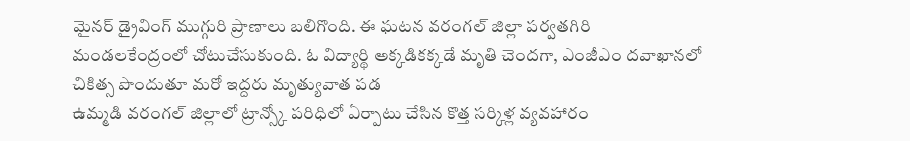మైనర్ డ్రైవింగ్ ముగ్గురి ప్రాణాలు బలిగొంది. ఈ ఘటన వరంగల్ జిల్లా పర్వతగిరి మండలకేంద్రంలో చోటుచేసుకుంది. ఓ విద్యార్థి అక్కడికక్కడే మృతి చెందగా, ఎంజీఎం దవాఖానలో చికిత్స పొందుతూ మరో ఇద్దరు మృత్యువాత పడ
ఉమ్మడి వరంగల్ జిల్లాలో ట్రాన్స్కో పరిధిలో ఏర్పాటు చేసిన కొత్త సర్కిళ్ల వ్యవహారం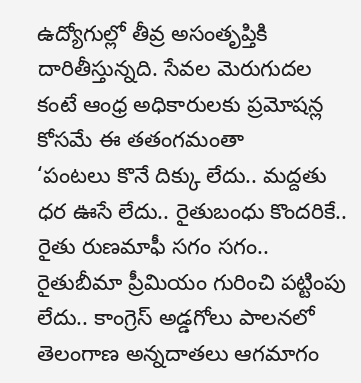ఉద్యోగుల్లో తీవ్ర అసంతృప్తికి దారితీస్తున్నది. సేవల మెరుగుదల కంటే ఆంధ్ర అధికారులకు ప్రమోషన్ల కోసమే ఈ తతంగమంతా
‘పంటలు కొనే దిక్కు లేదు.. మద్దతు ధర ఊసే లేదు.. రైతుబంధు కొందరికే.. రైతు రుణమాఫీ సగం సగం.. రైతుబీమా ప్రీమియం గురించి పట్టింపు లేదు.. కాంగ్రెస్ అడ్డగోలు పాలనలో తెలంగాణ అన్నదాతలు ఆగమాగం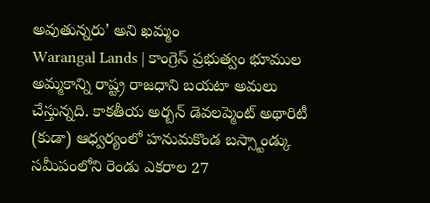అవుతున్నరు’ అని ఖమ్మం
Warangal Lands | కాంగ్రెస్ ప్రభుత్వం భూముల అమ్మకాన్ని రాష్ట్ర రాజధాని బయటా అమలు చేస్తున్నది. కాకతీయ అర్బన్ డెవలప్మెంట్ అథారిటీ (కుడా) ఆధ్వర్యంలో హనుమకొండ బస్స్టాండ్కు సమీపంలోని రెండు ఎకరాల 27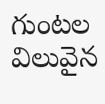గుంటల విలువైన